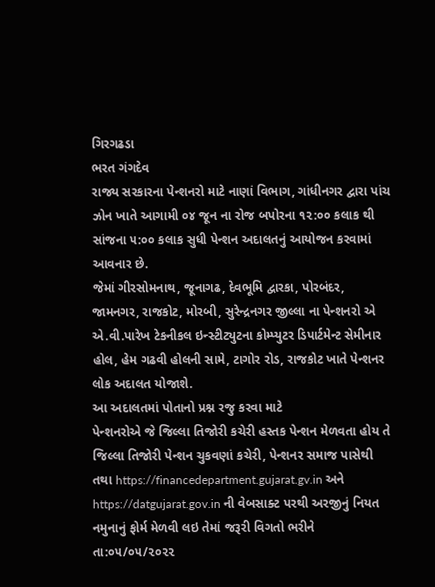ગિરગઢડા
ભરત ગંગદેવ
રાજ્ય સરકારના પેન્શનરો માટે નાણાં વિભાગ, ગાંધીનગર દ્વારા પાંચ ઝોન ખાતે આગામી ૦૪ જૂન ના રોજ બપોરના ૧૨:૦૦ કલાક થી સાંજના ૫:૦૦ કલાક સુધી પેન્શન અદાલતનું આયોજન કરવામાં આવનાર છે.
જેમાં ગીરસોમનાથ, જૂનાગઢ, દેવભૂમિ દ્વારકા, પોરબંદર, જામનગર, રાજકોટ, મોરબી, સુરેન્દ્રનગર જીલ્લા ના પેન્શનરો એ એ.વી.પારેખ ટેકનીકલ ઇન્સ્ટીટ્યુટના કોમ્પ્યુટર ડિપાર્ટમેન્ટ સેમીનાર હોલ, હેમ ગઢવી હોલની સામે, ટાગોર રોડ, રાજકોટ ખાતે પેન્શનર લોક અદાલત યોજાશે.
આ અદાલતમાં પોતાનો પ્રશ્ન રજુ કરવા માટે
પેન્શનરોએ જે જિલ્લા તિજોરી કચેરી હસ્તક પેન્શન મેળવતા હોય તે જિલ્લા તિજોરી પેન્શન ચુકવણાં કચેરી, પેન્શનર સમાજ પાસેથી તથા https://financedepartment.gujarat.gv.in અને https://datgujarat.gov.in ની વેબસાક્ટ પરથી અરજીનું નિયત નમુનાનું ફોર્મ મેળવી લઇ તેમાં જરૂરી વિગતો ભરીને તા:૦૫/૦૫/૨૦૨૨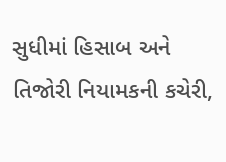સુધીમાં હિસાબ અને તિજોરી નિયામકની કચેરી,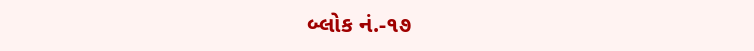બ્લોક નં.-૧૭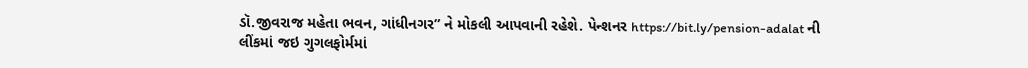ડૉ.જીવરાજ મહેતા ભવન, ગાંધીનગર” ને મોકલી આપવાની રહેશે. પેન્શનર https://bit.ly/pension-adalat ની લીંકમાં જઇ ગુગલફોર્મમાં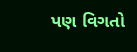પણ વિગતો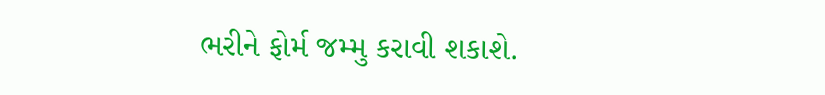ભરીને ફોર્મ જમ્મુ કરાવી શકાશે.